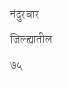नंदुरबार जिल्ह्यातील ७५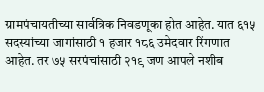ग्रामपंचायतीच्या सार्वत्रिक निवडणूका होत आहेत. यात ६१५ सदस्यांच्या जागांसाठी १ हजार १८६ उमेदवार रिंगणात आहेत. तर ७५ सरपंचांसाठी २१९ जण आपले नशीब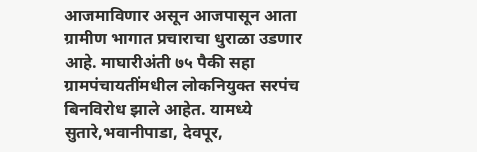आजमाविणार असून आजपासून आता ग्रामीण भागात प्रचाराचा धुराळा उडणार आहे. माघारीअंती ७५ पैकी सहा ग्रामपंचायतींमधील लोकनियुक्त सरपंच बिनविरोध झाले आहेत. यामध्ये सुतारे,भवानीपाडा, देवपूर,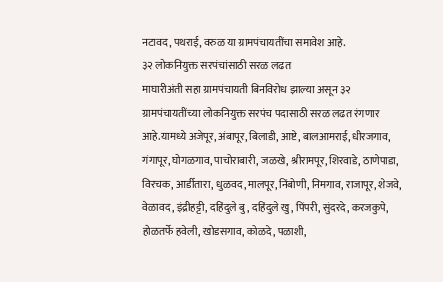नटावद, पथराई, वरुळ या ग्रामपंचायतींचा समावेश आहे.
३२ लोकनियुक्त सरपंचांसाठी सरळ लढत
माघारीअंती सहा ग्रामपंचायती बिनविरोध झाल्या असून ३२ ग्रामपंचायतींच्या लोकनियुक्त सरपंच पदासाठी सरळ लढत रंगणार आहे.यामध्ये अजेपूर, अंबापूर, बिलाडी, आष्टे, बालआमराई, धीरजगाव, गंगापूर, घोगळगाव, पाचोराबारी, जळखे, श्रीरामपूर, शिरवाडे, ठाणेपाडा, विरचक, आर्डीतारा, धुळवद, मालपूर, निंबोणी, निमगाव, राजापूर, शेजवे, वेळावद, इंद्रीहट्टी, दहिंदुले बु, दहिंदुले खु, पिंपरी, सुंदरदे, करजकुपे, होळतर्फे हवेली, खोडसगाव, कोळदे, पळाशी,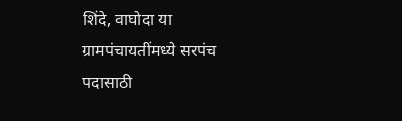शिंदे, वाघोदा या ग्रामपंचायतींमध्ये सरपंच पदासाठी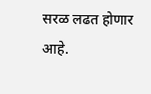सरळ लढत होणार आहे.